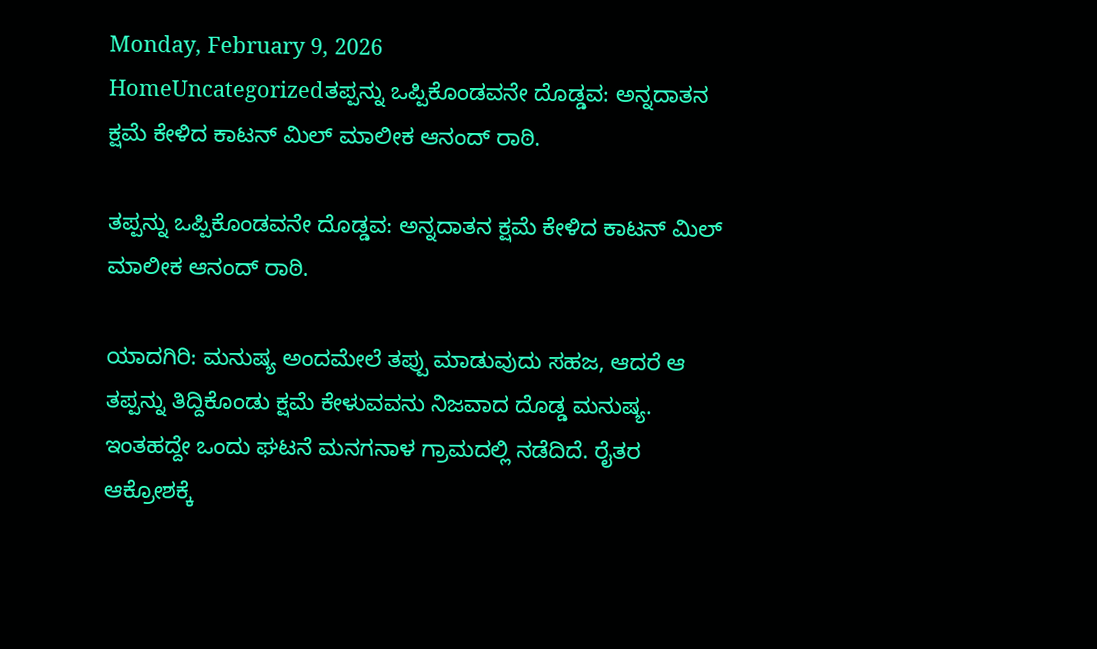Monday, February 9, 2026
HomeUncategorizedತಪ್ಪನ್ನು ಒಪ್ಪಿಕೊಂಡವನೇ ದೊಡ್ಡವ: ಅನ್ನದಾತನ ಕ್ಷಮೆ ಕೇಳಿದ ಕಾಟನ್ ಮಿಲ್ ಮಾಲೀಕ ಆನಂದ್ ರಾಠಿ.

ತಪ್ಪನ್ನು ಒಪ್ಪಿಕೊಂಡವನೇ ದೊಡ್ಡವ: ಅನ್ನದಾತನ ಕ್ಷಮೆ ಕೇಳಿದ ಕಾಟನ್ ಮಿಲ್ ಮಾಲೀಕ ಆನಂದ್ ರಾಠಿ.

ಯಾದಗಿರಿ: ಮನುಷ್ಯ ಅಂದಮೇಲೆ ತಪ್ಪು ಮಾಡುವುದು ಸಹಜ, ಆದರೆ ಆ ತಪ್ಪನ್ನು ತಿದ್ದಿಕೊಂಡು ಕ್ಷಮೆ ಕೇಳುವವನು ನಿಜವಾದ ದೊಡ್ಡ ಮನುಷ್ಯ. ಇಂತಹದ್ದೇ ಒಂದು ಘಟನೆ ಮನಗನಾಳ ಗ್ರಾಮದಲ್ಲಿ ನಡೆದಿದೆ. ರೈತರ ಆಕ್ರೋಶಕ್ಕೆ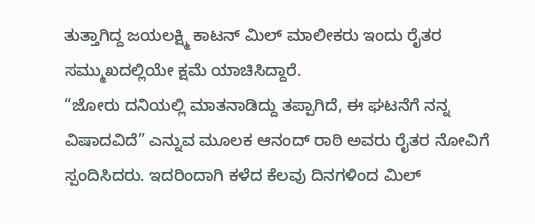ತುತ್ತಾಗಿದ್ದ ಜಯಲಕ್ಷ್ಮಿ ಕಾಟನ್ ಮಿಲ್ ಮಾಲೀಕರು ಇಂದು ರೈತರ ಸಮ್ಮುಖದಲ್ಲಿಯೇ ಕ್ಷಮೆ ಯಾಚಿಸಿದ್ದಾರೆ.
“ಜೋರು ದನಿಯಲ್ಲಿ ಮಾತನಾಡಿದ್ದು ತಪ್ಪಾಗಿದೆ, ಈ ಘಟನೆಗೆ ನನ್ನ ವಿಷಾದವಿದೆ” ಎನ್ನುವ ಮೂಲಕ ಆನಂದ್ ರಾಠಿ ಅವರು ರೈತರ ನೋವಿಗೆ ಸ್ಪಂದಿಸಿದರು. ಇದರಿಂದಾಗಿ ಕಳೆದ ಕೆಲವು ದಿನಗಳಿಂದ ಮಿಲ್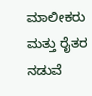ಮಾಲೀಕರು ಮತ್ತು ರೈತರ ನಡುವೆ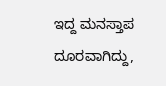ಇದ್ದ ಮನಸ್ತಾಪ ದೂರವಾಗಿದ್ದು,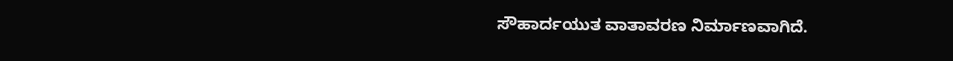ಸೌಹಾರ್ದಯುತ ವಾತಾವರಣ ನಿರ್ಮಾಣವಾಗಿದೆ.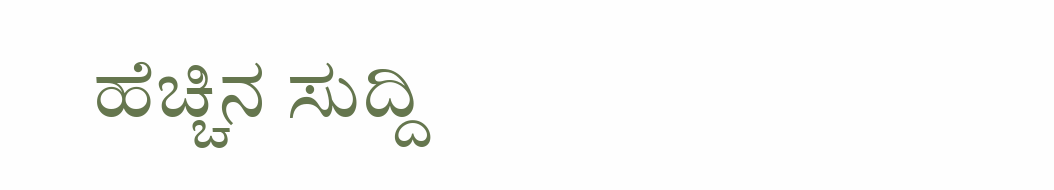ಹೆಚ್ಚಿನ ಸುದ್ದಿ